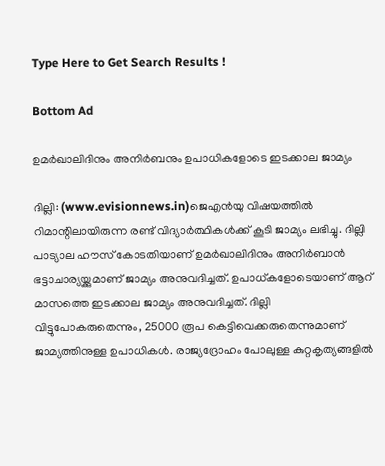Type Here to Get Search Results !

Bottom Ad

ഉമര്‍ഖാലിദിനും അനിര്‍ബനും ഉപാധികളോടെ ഇടക്കാല ജാമ്യം

ദില്ലി: (www.evisionnews.in)ജെഎന്‍യു വിഷയത്തില്‍ റിമാന്റിലായിരുന്ന രണ്ട് വിദ്യാര്‍ത്ഥികള്‍ക്ക് കൂടി ജാമ്യം ലഭിച്ചു. ദില്ലി പാട്യാല ഹൗസ് കോടതിയാണ് ഉമര്‍ഖാലിദിനും അനിര്‍ബാന്‍ ഭട്ടാചാര്യയ്ക്കുമാണ് ജാമ്യം അനുവദിച്ചത്. ഉപാധ്കളോടെയാണ് ആറ് മാസത്തെ ഇടക്കാല ജാമ്യം അനുവദിച്ചത്. ദില്ലി വിട്ടുപോകരുതെന്നും, 25000 രൂപ കെട്ടിവെക്കരുതെന്നുമാണ് ജാമ്യത്തിനുള്ള ഉപാധികള്‍. രാജ്യദ്രോഹം പോലുള്ള കുറ്റകൃത്യങ്ങളില്‍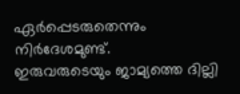ഏര്‍പ്പെടരുതെന്നും നിര്‍ദേശമുണ്ട്.
ഇരുവരുടെയും ജാമ്യത്തെ ദില്ലി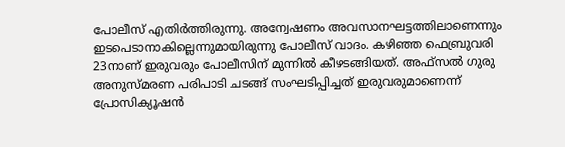പോലീസ് എതിര്‍ത്തിരുന്നു. അന്വേഷണം അവസാനഘട്ടത്തിലാണെന്നും ഇടപെടാനാകില്ലെന്നുമായിരുന്നു പോലീസ് വാദം. കഴിഞ്ഞ ഫെബ്രുവരി 23നാണ് ഇരുവരും പോലീസിന് മുന്നില്‍ കീഴടങ്ങിയത്. അഫ്‌സല്‍ ഗുരു അനുസ്മരണ പരിപാടി ചടങ്ങ് സംഘടിപ്പിച്ചത് ഇരുവരുമാണെന്ന് പ്രോസിക്യൂഷന്‍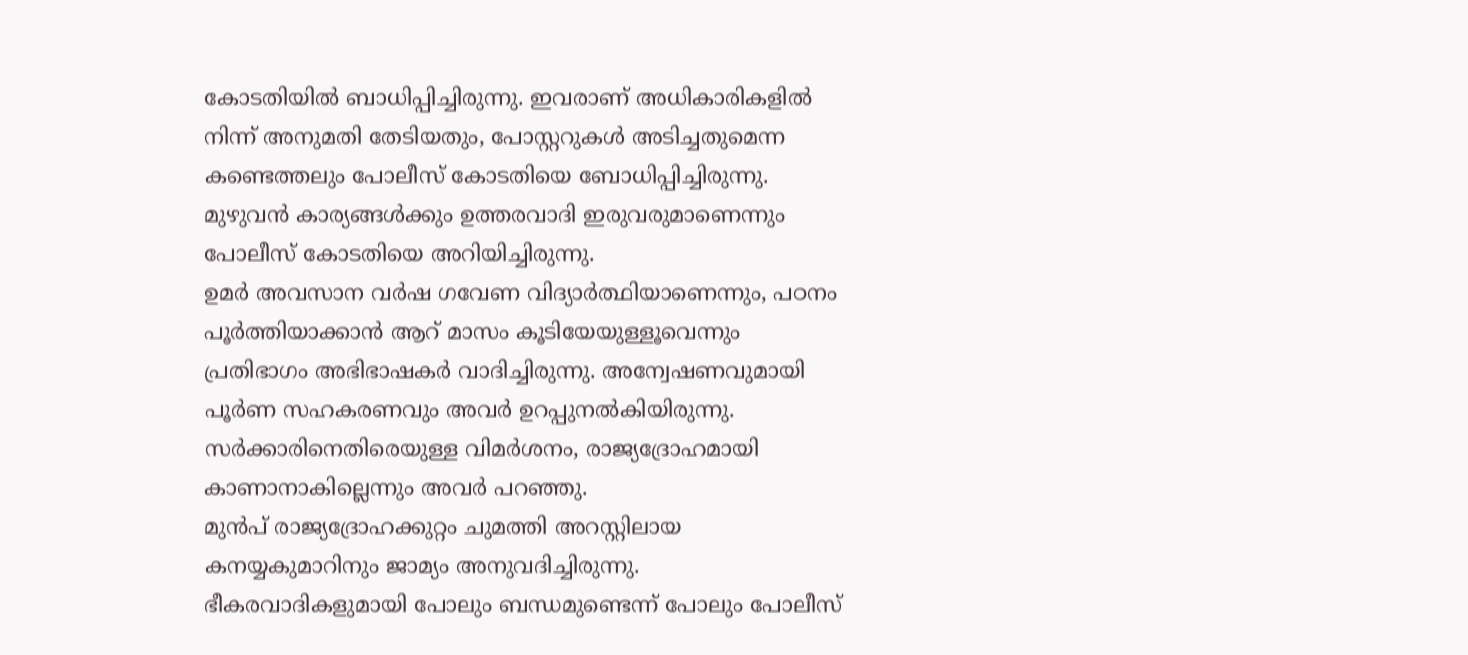കോടതിയില്‍ ബാധിപ്പിച്ചിരുന്നു. ഇവരാണ് അധികാരികളില്‍ നിന്ന് അനുമതി തേടിയതും, പോസ്റ്ററുകള്‍ അടിച്ചതുമെന്ന കണ്ടെത്തലും പോലീസ് കോടതിയെ ബോധിപ്പിച്ചിരുന്നു. മുഴുവന്‍ കാര്യങ്ങള്‍ക്കും ഉത്തരവാദി ഇരുവരുമാണെന്നും പോലീസ് കോടതിയെ അറിയിച്ചിരുന്നു.
ഉമര്‍ അവസാന വര്‍ഷ ഗവേണ വിദ്യാര്‍ത്ഥിയാണെന്നും, പഠനം പൂര്‍ത്തിയാക്കാന്‍ ആറ് മാസം കൂടിയേയുള്ളൂവെന്നും പ്രതിഭാഗം അഭിഭാഷകര്‍ വാദിച്ചിരുന്നു. അന്വേഷണവുമായി പൂര്‍ണ സഹകരണവും അവര്‍ ഉറപ്പുനല്‍കിയിരുന്നു. സര്‍ക്കാരിനെതിരെയുള്ള വിമര്‍ശനം, രാജ്യദ്രോഹമായി കാണാനാകില്ലെന്നും അവര്‍ പറഞ്ഞു.
മുന്‍പ് രാജ്യദ്രോഹക്കുറ്റം ചുമത്തി അറസ്റ്റിലായ കനയ്യകുമാറിനും ജാമ്യം അനുവദിച്ചിരുന്നു. ഭീകരവാദികളുമായി പോലും ബന്ധമുണ്ടെന്ന് പോലും പോലീസ്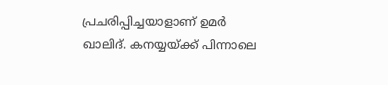പ്രചരിപ്പിച്ചയാളാണ് ഉമര്‍ ഖാലിദ്. കനയ്യയ്ക്ക് പിന്നാലെ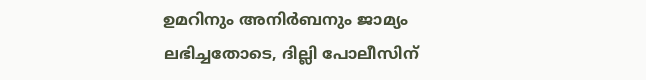ഉമറിനും അനിര്‍ബനും ജാമ്യം ലഭിച്ചതോടെ, ദില്ലി പോലീസിന്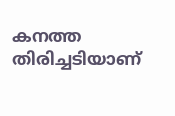കനത്ത തിരിച്ചടിയാണ്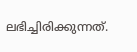ലഭിച്ചിരിക്കുന്നത്.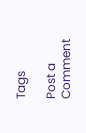Tags

Post a Comment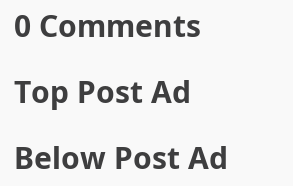0 Comments

Top Post Ad

Below Post Ad